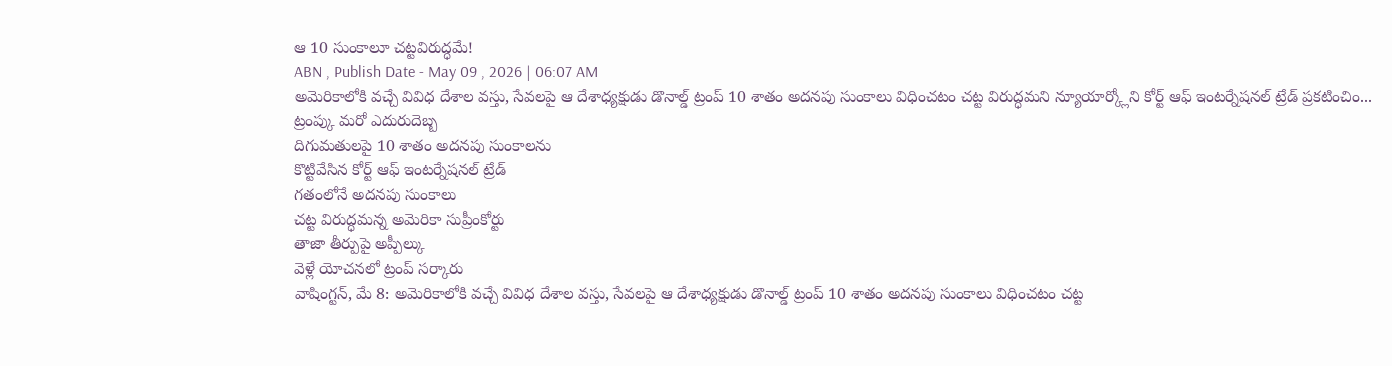ఆ 10 సుంకాలూ చట్టవిరుద్ధమే!
ABN , Publish Date - May 09 , 2026 | 06:07 AM
అమెరికాలోకి వచ్చే వివిధ దేశాల వస్తు, సేవలపై ఆ దేశాధ్యక్షుడు డొనాల్డ్ ట్రంప్ 10 శాతం అదనపు సుంకాలు విధించటం చట్ట విరుద్ధమని న్యూయార్క్లోని కోర్ట్ ఆఫ్ ఇంటర్నేషనల్ ట్రేడ్ ప్రకటించిం...
ట్రంప్కు మరో ఎదురుదెబ్బ
దిగుమతులపై 10 శాతం అదనపు సుంకాలను
కొట్టివేసిన కోర్ట్ ఆఫ్ ఇంటర్నేషనల్ ట్రేడ్
గతంలోనే అదనపు సుంకాలు
చట్ట విరుద్ధమన్న అమెరికా సుప్రీంకోర్టు
తాజా తీర్పుపై అప్పీల్కు
వెళ్లే యోచనలో ట్రంప్ సర్కారు
వాషింగ్టన్, మే 8: అమెరికాలోకి వచ్చే వివిధ దేశాల వస్తు, సేవలపై ఆ దేశాధ్యక్షుడు డొనాల్డ్ ట్రంప్ 10 శాతం అదనపు సుంకాలు విధించటం చట్ట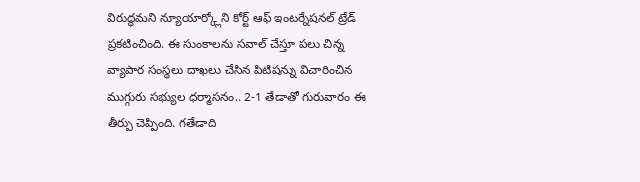విరుద్ధమని న్యూయార్క్లోని కోర్ట్ ఆఫ్ ఇంటర్నేషనల్ ట్రేడ్ ప్రకటించింది. ఈ సుంకాలను సవాల్ చేస్తూ పలు చిన్న వ్యాపార సంస్థలు దాఖలు చేసిన పిటిషన్ను విచారించిన ముగ్గురు సభ్యుల ధర్మాసనం.. 2-1 తేడాతో గురువారం ఈ తీర్పు చెప్పింది. గతేడాది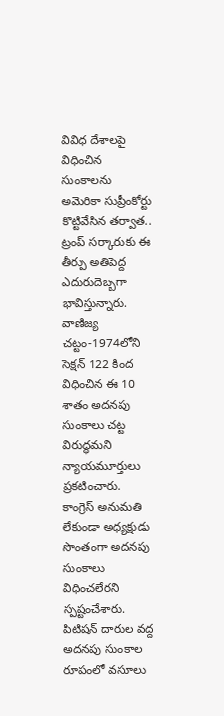వివిధ దేశాలపై విధించిన సుంకాలను అమెరికా సుప్రీంకోర్టు కొట్టివేసిన తర్వాత.. ట్రంప్ సర్కారుకు ఈ తీర్పు అతిపెద్ద ఎదురుదెబ్బగా భావిస్తున్నారు. వాణిజ్య చట్టం-1974లోని సెక్షన్ 122 కింద విధించిన ఈ 10 శాతం అదనపు సుంకాలు చట్ట విరుద్ధమని న్యాయమూర్తులు ప్రకటించారు. కాంగ్రెస్ అనుమతి లేకుండా అధ్యక్షుడు సొంతంగా అదనపు సుంకాలు విధించలేరని స్పష్టంచేశారు. పిటిషన్ దారుల వద్ద అదనపు సుంకాల రూపంలో వసూలు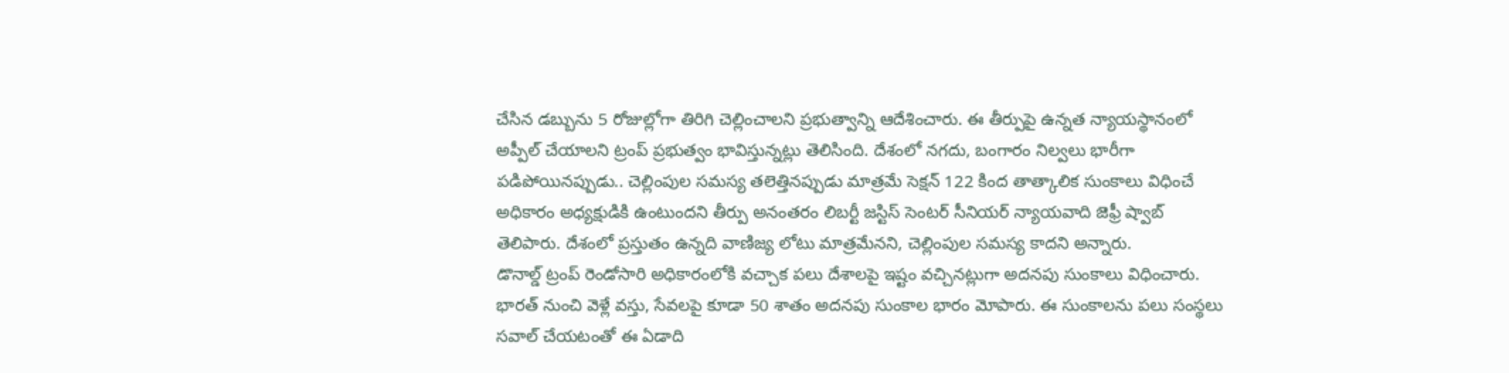చేసిన డబ్బును 5 రోజుల్లోగా తిరిగి చెల్లించాలని ప్రభుత్వాన్ని ఆదేశించారు. ఈ తీర్పుపై ఉన్నత న్యాయస్థానంలో అప్పీల్ చేయాలని ట్రంప్ ప్రభుత్వం భావిస్తున్నట్లు తెలిసింది. దేశంలో నగదు, బంగారం నిల్వలు భారీగా పడిపోయినప్పుడు.. చెల్లింపుల సమస్య తలెత్తినప్పుడు మాత్రమే సెక్షన్ 122 కింద తాత్కాలిక సుంకాలు విధించే అధికారం అధ్యక్షుడికి ఉంటుందని తీర్పు అనంతరం లిబర్టీ జస్టిస్ సెంటర్ సీనియర్ న్యాయవాది జెఫ్రీ ష్వాబ్ తెలిపారు. దేశంలో ప్రస్తుతం ఉన్నది వాణిజ్య లోటు మాత్రమేనని, చెల్లింపుల సమస్య కాదని అన్నారు.
డొనాల్డ్ ట్రంప్ రెండోసారి అధికారంలోకి వచ్చాక పలు దేశాలపై ఇష్టం వచ్చినట్లుగా అదనపు సుంకాలు విధించారు. భారత్ నుంచి వెళ్లే వస్తు, సేవలపై కూడా 50 శాతం అదనపు సుంకాల భారం మోపారు. ఈ సుంకాలను పలు సంస్థలు సవాల్ చేయటంతో ఈ ఏడాది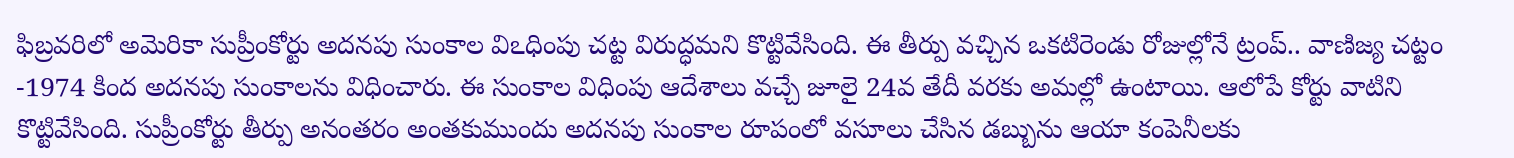ఫిబ్రవరిలో అమెరికా సుప్రీంకోర్టు అదనపు సుంకాల విఽధింపు చట్ట విరుద్ధమని కొట్టివేసింది. ఈ తీర్పు వచ్చిన ఒకటిరెండు రోజుల్లోనే ట్రంప్.. వాణిజ్య చట్టం -1974 కింద అదనపు సుంకాలను విధించారు. ఈ సుంకాల విధింపు ఆదేశాలు వచ్చే జూలై 24వ తేదీ వరకు అమల్లో ఉంటాయి. ఆలోపే కోర్టు వాటిని కొట్టివేసింది. సుప్రీంకోర్టు తీర్పు అనంతరం అంతకుముందు అదనపు సుంకాల రూపంలో వసూలు చేసిన డబ్బును ఆయా కంపెనీలకు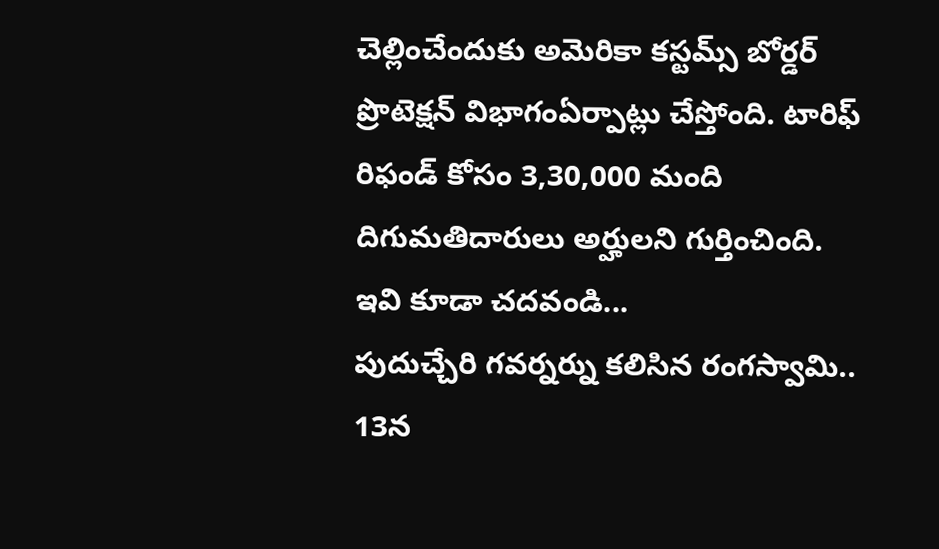చెల్లించేందుకు అమెరికా కస్టమ్స్ బోర్డర్ ప్రొటెక్షన్ విభాగంఏర్పాట్లు చేస్తోంది. టారిఫ్ రిఫండ్ కోసం 3,30,000 మంది దిగుమతిదారులు అర్హులని గుర్తించింది.
ఇవి కూడా చదవండి...
పుదుచ్చేరి గవర్నర్ను కలిసిన రంగస్వామి.. 13న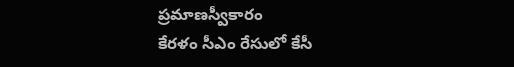ప్రమాణస్వీకారం
కేరళం సీఎం రేసులో కేసీ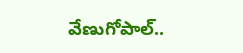వేణుగోపాల్..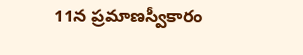11న ప్రమాణస్వీకారం